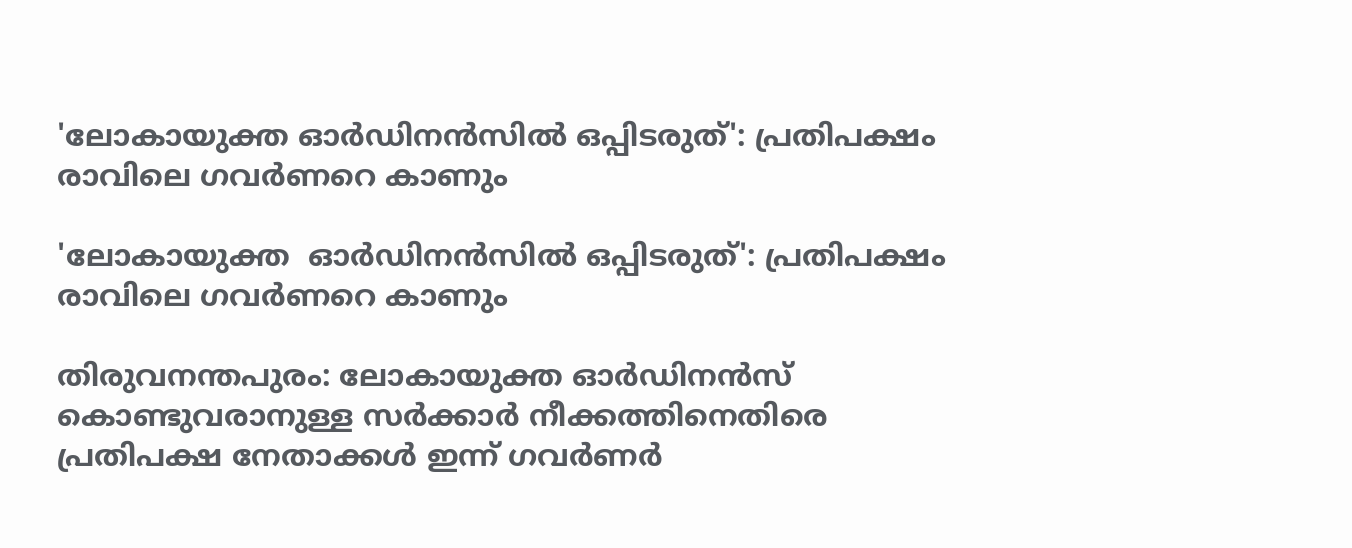'ലോകായുക്ത ഓര്‍ഡിനന്‍സില്‍ ഒപ്പിടരുത്': പ്രതിപക്ഷം രാവിലെ ഗവര്‍ണറെ കാണും

'ലോകായുക്ത  ഓര്‍ഡിനന്‍സില്‍ ഒപ്പിടരുത്': പ്രതിപക്ഷം രാവിലെ ഗവര്‍ണറെ കാണും

തിരുവനന്തപുരം: ലോകായുക്ത ഓര്‍ഡിനന്‍സ് കൊണ്ടുവരാനുള്ള സര്‍ക്കാര്‍ നീക്കത്തിനെതിരെ പ്രതിപക്ഷ നേതാക്കള്‍ ഇന്ന് ഗവര്‍ണര്‍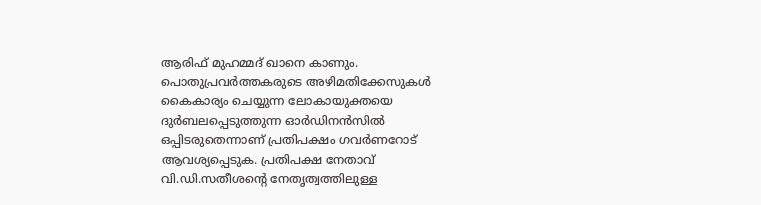ആരിഫ് മുഹമ്മദ് ഖാനെ കാണും. പൊതുപ്രവര്‍ത്തകരുടെ അഴിമതിക്കേസുകള്‍ കൈകാര്യം ചെയ്യുന്ന ലോകായുക്തയെ ദുര്‍ബലപ്പെടുത്തുന്ന ഓര്‍ഡിനന്‍സില്‍ ഒപ്പിടരുതെന്നാണ് പ്രതിപക്ഷം ഗവര്‍ണറോട് ആവശ്യപ്പെടുക. പ്രതിപക്ഷ നേതാവ് വി.ഡി.സതീശന്റെ നേതൃത്വത്തിലുള്ള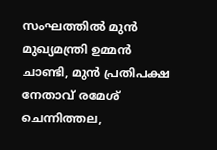സംഘത്തില്‍ മുന്‍ മുഖ്യമന്ത്രി ഉമ്മന്‍ ചാണ്ടി, മുന്‍ പ്രതിപക്ഷ നേതാവ് രമേശ് ചെന്നിത്തല,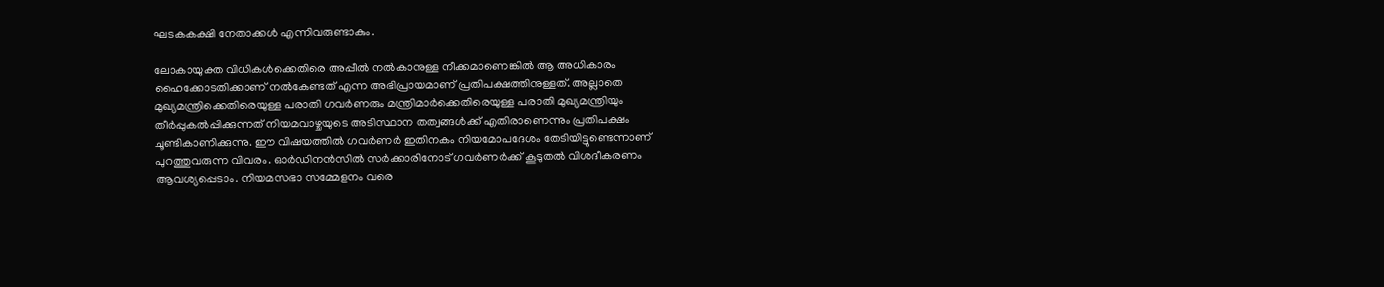ഘടകകക്ഷി നേതാക്കള്‍ എന്നിവരുണ്ടാകും.

ലോകായുക്ത വിധികള്‍ക്കെതിരെ അപ്പീല്‍ നല്‍കാനുള്ള നീക്കമാണെങ്കില്‍ ആ അധികാരം ഹൈക്കോടതിക്കാണ് നല്‍കേണ്ടത് എന്ന അഭിപ്രായമാണ് പ്രതിപക്ഷത്തിനുള്ളത്. അല്ലാതെ മുഖ്യമന്ത്രിക്കെതിരെയുള്ള പരാതി ഗവര്‍ണരും മന്ത്രിമാര്‍ക്കെതിരെയുള്ള പരാതി മുഖ്യമന്ത്രിയും തീര്‍പ്പുകല്‍പ്പിക്കുന്നത് നിയമവാഴ്ചയുടെ അടിസ്ഥാന തത്വങ്ങള്‍ക്ക് എതിരാണെന്നും പ്രതിപക്ഷം ചൂണ്ടികാണിക്കുന്നു. ഈ വിഷയത്തില്‍ ഗവര്‍ണര്‍ ഇതിനകം നിയമോപദേശം തേടിയിട്ടുണ്ടെന്നാണ് പുറത്തുവരുന്ന വിവരം. ഓര്‍ഡിനന്‍സില്‍ സര്‍ക്കാരിനോട് ഗവര്‍ണര്‍ക്ക് കൂടുതല്‍ വിശദീകരണം ആവശ്യപ്പെടാം. നിയമസഭാ സമ്മേളനം വരെ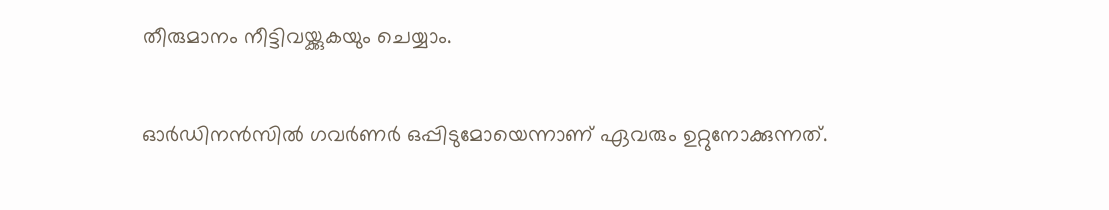തീരുമാനം നീട്ടിവയ്ക്കുകയും ചെയ്യാം.

ഓര്‍ഡിനന്‍സില്‍ ഗവര്‍ണര്‍ ഒപ്പിടുമോയെന്നാണ് ഏവരും ഉറ്റുനോക്കുന്നത്.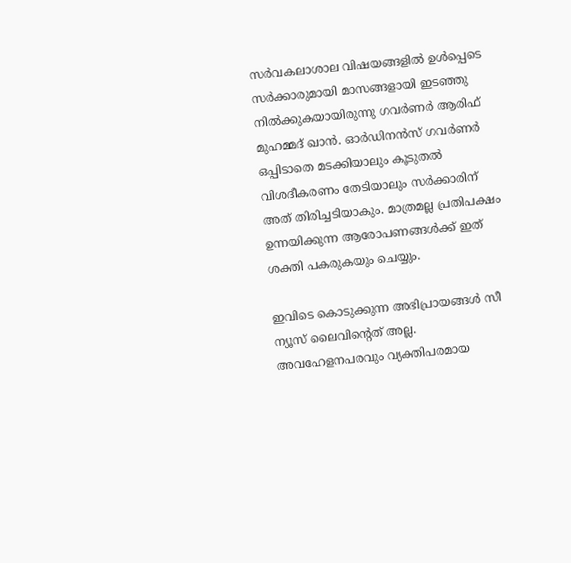സര്‍വകലാശാല വിഷയങ്ങളില്‍ ഉള്‍പ്പെടെ സര്‍ക്കാരുമായി മാസങ്ങളായി ഇടഞ്ഞു നില്‍ക്കുകയായിരുന്നു ഗവര്‍ണര്‍ ആരിഫ് മുഹമ്മദ് ഖാന്‍. ഓര്‍ഡിനന്‍സ് ഗവര്‍ണര്‍ ഒപ്പിടാതെ മടക്കിയാലും കൂടുതല്‍ വിശദീകരണം തേടിയാലും സര്‍ക്കാരിന് അത് തിരിച്ചടിയാകും. മാത്രമല്ല പ്രതിപക്ഷം ഉന്നയിക്കുന്ന ആരോപണങ്ങള്‍ക്ക് ഇത് ശക്തി പകരുകയും ചെയ്യും.

ഇവിടെ കൊടുക്കുന്ന അഭിപ്രായങ്ങള്‍ സീ ന്യൂസ് ലൈവിന്റെത് അല്ല. അവഹേളനപരവും വ്യക്തിപരമായ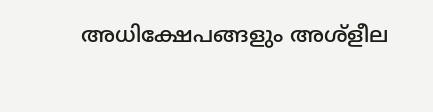അധിക്ഷേപങ്ങളും അശ്‌ളീല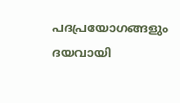പദപ്രയോഗങ്ങളും ദയവായി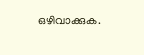ഒഴിവാക്കുക.